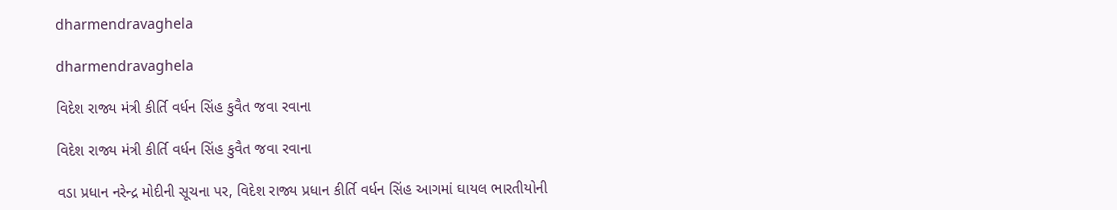dharmendravaghela

dharmendravaghela

વિદેશ રાજ્ય મંત્રી કીર્તિ વર્ધન સિંહ કુવૈત જવા રવાના

વિદેશ રાજ્ય મંત્રી કીર્તિ વર્ધન સિંહ કુવૈત જવા રવાના

વડા પ્રધાન નરેન્દ્ર મોદીની સૂચના પર, વિદેશ રાજ્ય પ્રધાન કીર્તિ વર્ધન સિંહ આગમાં ઘાયલ ભારતીયોની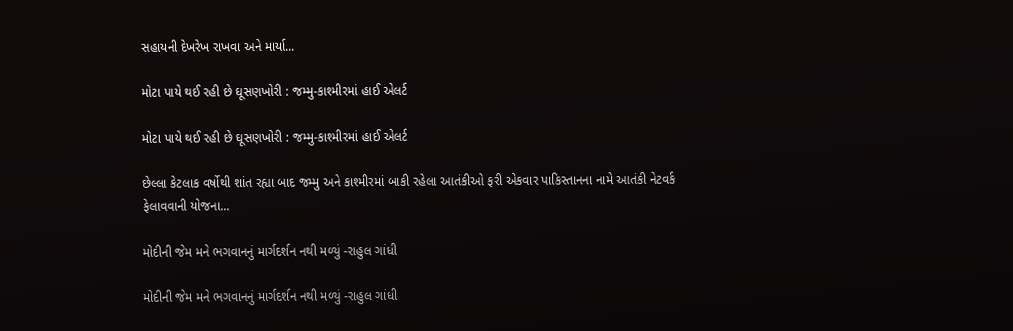સહાયની દેખરેખ રાખવા અને માર્યા...

મોટા પાયે થઈ રહી છે ઘૂસણખોરી : જમ્મુ-કાશ્મીરમાં હાઈ એલર્ટ

મોટા પાયે થઈ રહી છે ઘૂસણખોરી : જમ્મુ-કાશ્મીરમાં હાઈ એલર્ટ

છેલ્લા કેટલાક વર્ષોથી શાંત રહ્યા બાદ જમ્મુ અને કાશ્મીરમાં બાકી રહેલા આતંકીઓ ફરી એકવાર પાકિસ્તાનના નામે આતંકી નેટવર્ક ફેલાવવાની યોજના...

મોદીની જેમ મને ભગવાનનું માર્ગદર્શન નથી મળ્યું -રાહુલ ગાંધી

મોદીની જેમ મને ભગવાનનું માર્ગદર્શન નથી મળ્યું -રાહુલ ગાંધી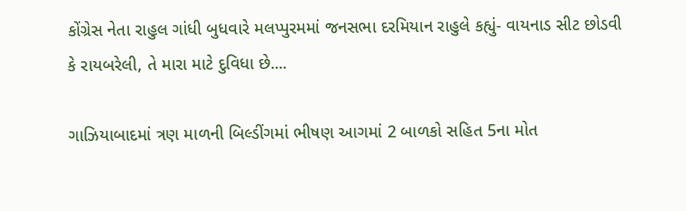કોંગ્રેસ નેતા રાહુલ ગાંધી બુધવારે મલપ્પુરમમાં જનસભા દરમિયાન રાહુલે કહ્યું- વાયનાડ સીટ છોડવી કે રાયબરેલી, તે મારા માટે દુવિધા છે....

ગાઝિયાબાદમાં ત્રણ માળની બિલ્ડીંગમાં ભીષણ આગમાં 2 બાળકો સહિત 5ના મોત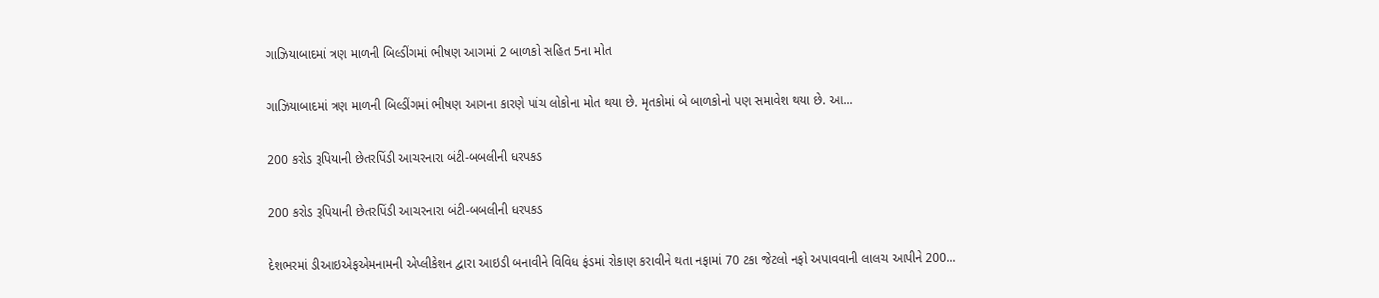ગાઝિયાબાદમાં ત્રણ માળની બિલ્ડીંગમાં ભીષણ આગમાં 2 બાળકો સહિત 5ના મોત

ગાઝિયાબાદમાં ત્રણ માળની બિલ્ડીંગમાં ભીષણ આગના કારણે પાંચ લોકોના મોત થયા છે. મૃતકોમાં બે બાળકોનો પણ સમાવેશ થયા છે. આ...

200 કરોડ રૂપિયાની છેતરપિંડી આચરનારા બંટી-બબલીની ધરપકડ

200 કરોડ રૂપિયાની છેતરપિંડી આચરનારા બંટી-બબલીની ધરપકડ

દેશભરમાં ડીઆઇએફએમનામની એપ્લીકેશન દ્વારા આઇડી બનાવીને વિવિધ ફંડમાં રોકાણ કરાવીને થતા નફામાં 70 ટકા જેટલો નફો અપાવવાની લાલચ આપીને 200...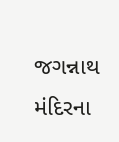જગન્નાથ મંદિરના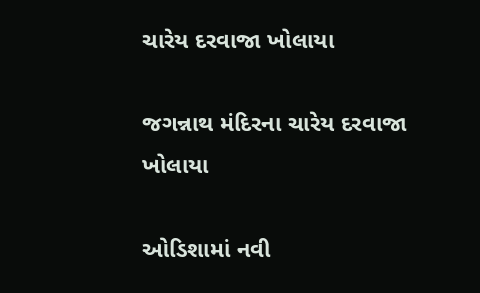ચારેય દરવાજા ખોલાયા

જગન્નાથ મંદિરના ચારેય દરવાજા ખોલાયા

ઓડિશામાં નવી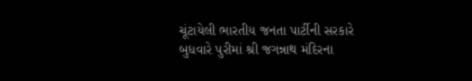ચૂંટાયેલી ભારતીય જનતા પાર્ટીની સરકારે બુધવારે પુરીમાં શ્રી જગન્નાથ મંદિરના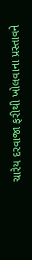ચારેય દરવાજા ફરીથી ખોલવાના પ્રસ્તાવને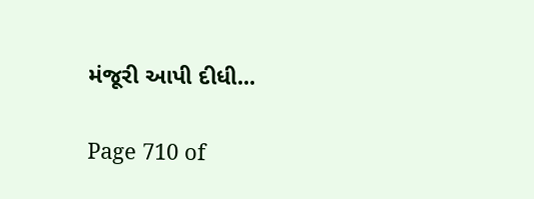મંજૂરી આપી દીધી...

Page 710 of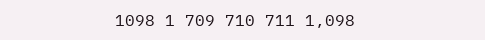1098 1 709 710 711 1,098